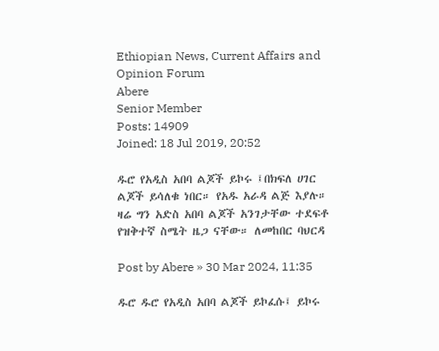Ethiopian News, Current Affairs and Opinion Forum
Abere
Senior Member
Posts: 14909
Joined: 18 Jul 2019, 20:52

ዱሮ የአዲስ አበባ ልጆች ይኮሩ ፤በክፍለ ሀገር ልጆች ይሳለቁ ነበር። የአዱ አራዳ ልጅ እያሉ። ዛሬ ግን አድስ አበባ ልጆች አንገታቸው ተደፍቶ የዝቅተኛ ስሜት ዜጋ ናቸው። ለመከበር ባህርዳ

Post by Abere » 30 Mar 2024, 11:35

ዱሮ ዱሮ የአዲስ አበባ ልጆች ይኮፈሱ፤ ይኮሩ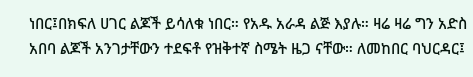ነበር፤በክፍለ ሀገር ልጆች ይሳለቁ ነበር። የአዱ አራዳ ልጅ እያሉ። ዛሬ ዛሬ ግን አድስ አበባ ልጆች አንገታቸውን ተደፍቶ የዝቅተኛ ስሜት ዜጋ ናቸው። ለመከበር ባህርዳር፤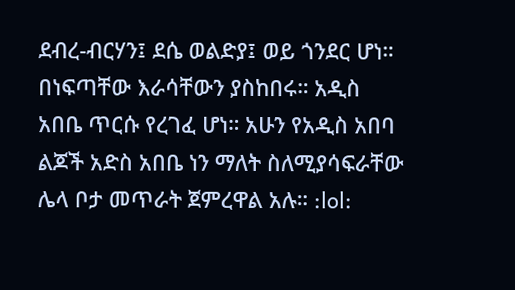ደብረ-ብርሃን፤ ደሴ ወልድያ፤ ወይ ጎንደር ሆነ። በነፍጣቸው እራሳቸውን ያስከበሩ። አዲስ አበቤ ጥርሱ የረገፈ ሆነ። አሁን የአዲስ አበባ ልጆች አድስ አበቤ ነን ማለት ስለሚያሳፍራቸው ሌላ ቦታ መጥራት ጀምረዋል አሉ። :lol: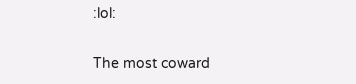:lol:

The most coward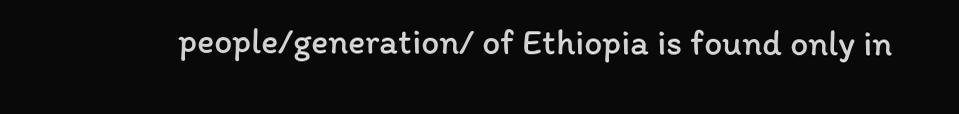people/generation/ of Ethiopia is found only in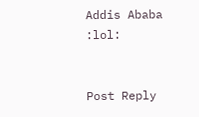Addis Ababa :lol:


Post Reply